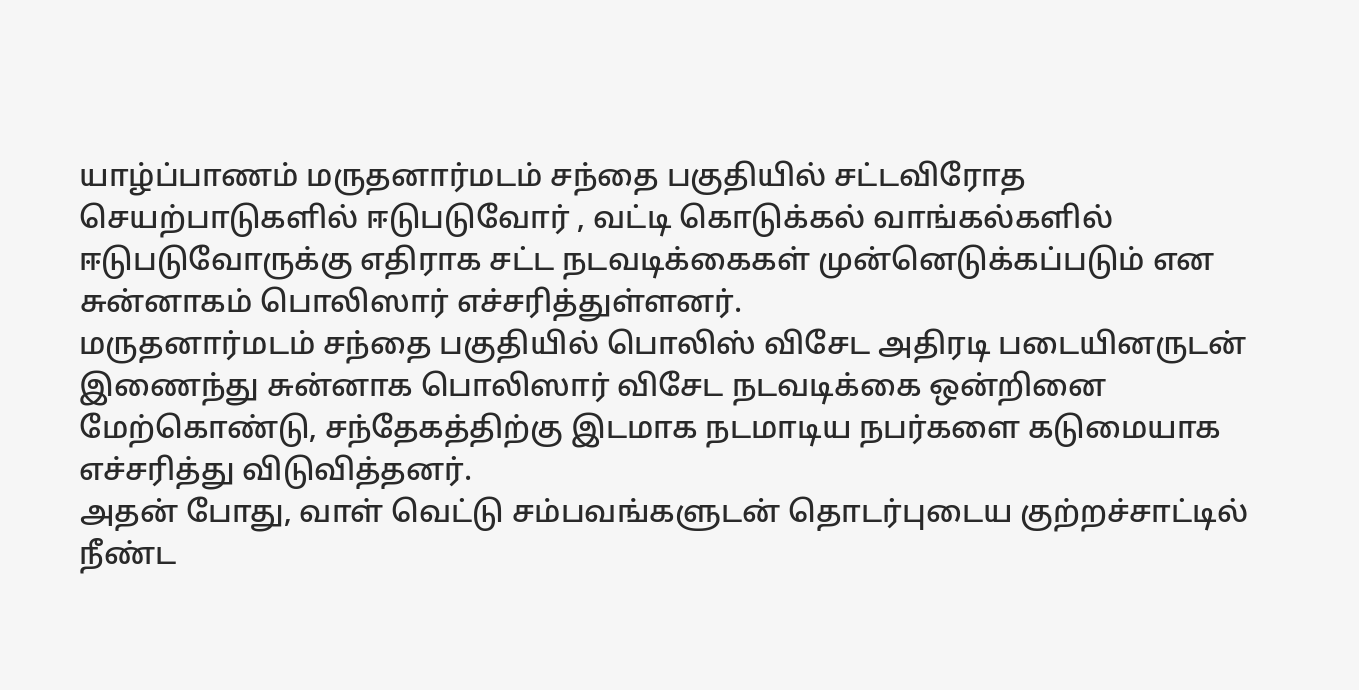யாழ்ப்பாணம் மருதனார்மடம் சந்தை பகுதியில் சட்டவிரோத செயற்பாடுகளில் ஈடுபடுவோர் , வட்டி கொடுக்கல் வாங்கல்களில் ஈடுபடுவோருக்கு எதிராக சட்ட நடவடிக்கைகள் முன்னெடுக்கப்படும் என சுன்னாகம் பொலிஸார் எச்சரித்துள்ளனர்.
மருதனார்மடம் சந்தை பகுதியில் பொலிஸ் விசேட அதிரடி படையினருடன் இணைந்து சுன்னாக பொலிஸார் விசேட நடவடிக்கை ஒன்றினை மேற்கொண்டு, சந்தேகத்திற்கு இடமாக நடமாடிய நபர்களை கடுமையாக எச்சரித்து விடுவித்தனர்.
அதன் போது, வாள் வெட்டு சம்பவங்களுடன் தொடர்புடைய குற்றச்சாட்டில் நீண்ட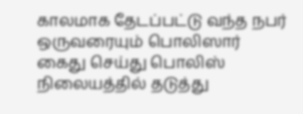காலமாக தேடப்பட்டு வந்த நபர் ஒருவரையும் பொலிஸார் கைது செய்து பொலிஸ் நிலையத்தில் தடுத்து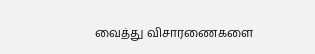வைத்து விசாரணைகளை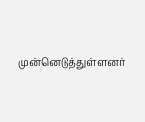முன்னெடுத்துள்ளனர்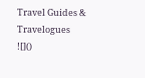Travel Guides & Travelogues
![]()